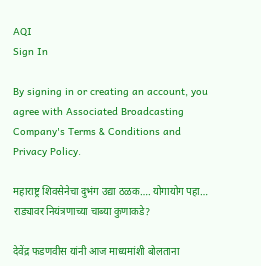AQI
Sign In

By signing in or creating an account, you agree with Associated Broadcasting Company's Terms & Conditions and Privacy Policy.

महाराष्ट्र शिवसेनेचा दुभंग उद्या ठळक…. योगायोग पहा… राड्यावर नियंत्रणाच्या चाब्या कुणाकडे?

देवेंद्र फडणवीस यांनी आज माध्यमांशी बोलताना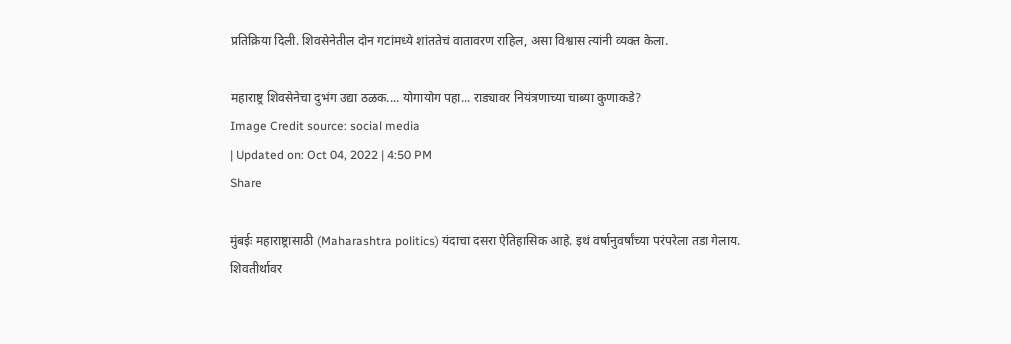प्रतिक्रिया दिली. शिवसेनेतील दोन गटांमध्ये शांततेचं वातावरण राहिल, असा विश्वास त्यांनी व्यक्त केला.

महाराष्ट्र शिवसेनेचा दुभंग उद्या ठळक.... योगायोग पहा... राड्यावर नियंत्रणाच्या चाब्या कुणाकडे?
Image Credit source: social media
| Updated on: Oct 04, 2022 | 4:50 PM
Share

मुंबईः महाराष्ट्रासाठी (Maharashtra politics) यंदाचा दसरा ऐतिहासिक आहे. इथं वर्षानुवर्षांच्या परंपरेला तडा गेलाय. शिवतीर्थावर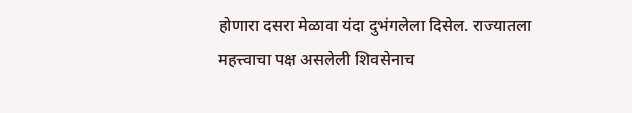होणारा दसरा मेळावा यंदा दुभंगलेला दिसेल. राज्यातला महत्त्वाचा पक्ष असलेली शिवसेनाच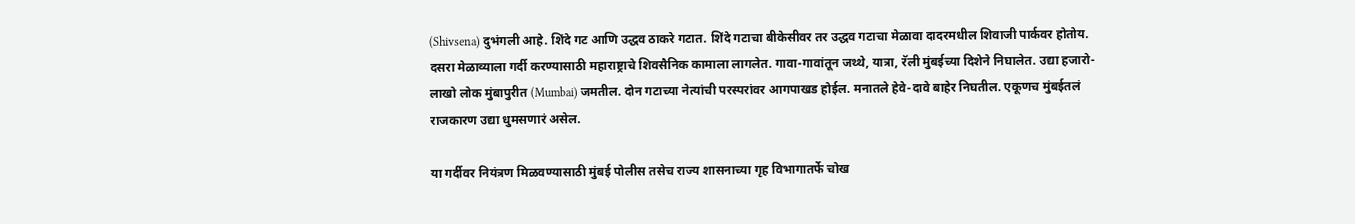(Shivsena) दुभंगली आहे. शिंदे गट आणि उद्धव ठाकरे गटात. शिंदे गटाचा बीकेसीवर तर उद्धव गटाचा मेळावा दादरमधील शिवाजी पार्कवर होतोय. दसरा मेळाव्याला गर्दी करण्यासाठी महाराष्ट्राचे शिवसैनिक कामाला लागलेत. गावा-गावांतून जथ्थे, यात्रा, रॅली मुंबईच्या दिशेने निघालेत. उद्या हजारो-लाखो लोक मुंबापुरीत (Mumbai) जमतील. दोन गटाच्या नेत्यांची परस्परांवर आगपाखड होईल. मनातले हेवे-दावे बाहेर निघतील. एकूणच मुंबईतलं राजकारण उद्या धुमसणारं असेल.

या गर्दीवर नियंत्रण मिळवण्यासाठी मुंबई पोलीस तसेच राज्य शासनाच्या गृह विभागातर्फे चोख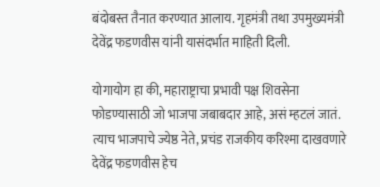बंदोबस्त तैनात करण्यात आलाय. गृहमंत्री तथा उपमुख्यमंत्री देवेंद्र फडणवीस यांनी यासंदर्भात माहिती दिली.

योगायोग हा की, महाराष्ट्राचा प्रभावी पक्ष शिवसेना फोडण्यासाठी जो भाजपा जबाबदार आहे, असं म्हटलं जातं. त्याच भाजपाचे ज्येष्ठ नेते, प्रचंड राजकीय करिश्मा दाखवणारे देवेंद्र फडणवीस हेच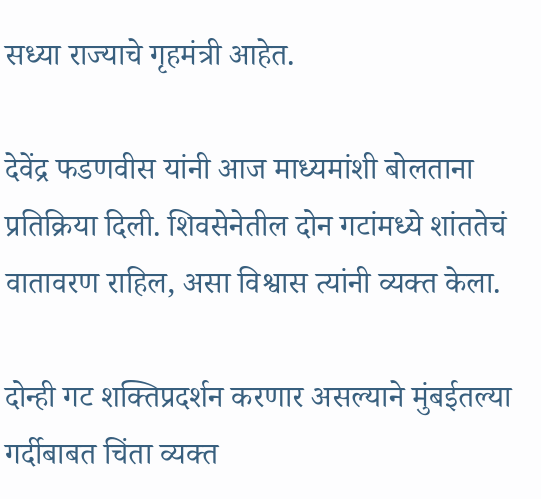सध्या राज्याचे गृहमंत्री आहेत.

देवेंद्र फडणवीस यांनी आज माध्यमांशी बोलताना प्रतिक्रिया दिली. शिवसेनेतील दोन गटांमध्ये शांततेचं वातावरण राहिल, असा विश्वास त्यांनी व्यक्त केला.

दोन्ही गट शक्तिप्रदर्शन करणार असल्याने मुंबईतल्या गर्दीबाबत चिंता व्यक्त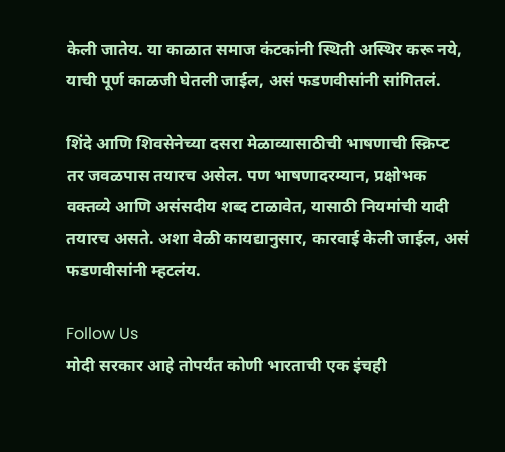केली जातेय. या काळात समाज कंटकांनी स्थिती अस्थिर करू नये, याची पूर्ण काळजी घेतली जाईल, असं फडणवीसांनी सांगितलं.

शिंदे आणि शिवसेनेच्या दसरा मेळाव्यासाठीची भाषणाची स्क्रिप्ट तर जवळपास तयारच असेल. पण भाषणादरम्यान, प्रक्षोभक वक्तव्ये आणि असंसदीय शब्द टाळावेत, यासाठी नियमांची यादी तयारच असते. अशा वेळी कायद्यानुसार, कारवाई केली जाईल, असं फडणवीसांनी म्हटलंय.

Follow Us
मोदी सरकार आहे तोपर्यंत कोणी भारताची एक इंचही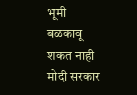भूमी बळकावू शकत नाही
मोदी सरकार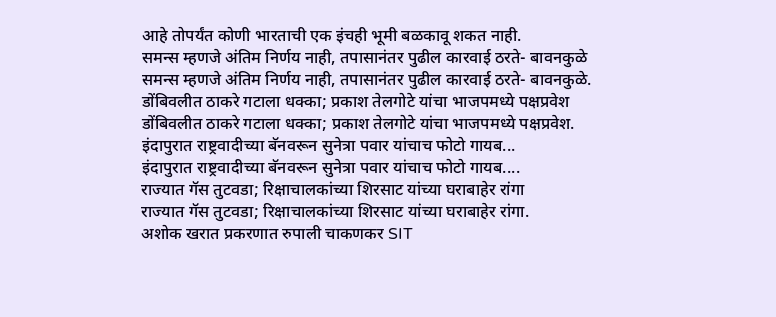आहे तोपर्यंत कोणी भारताची एक इंचही भूमी बळकावू शकत नाही.
समन्स म्हणजे अंतिम निर्णय नाही, तपासानंतर पुढील कारवाई ठरते- बावनकुळे
समन्स म्हणजे अंतिम निर्णय नाही, तपासानंतर पुढील कारवाई ठरते- बावनकुळे.
डोंबिवलीत ठाकरे गटाला धक्का; प्रकाश तेलगोटे यांचा भाजपमध्ये पक्षप्रवेश
डोंबिवलीत ठाकरे गटाला धक्का; प्रकाश तेलगोटे यांचा भाजपमध्ये पक्षप्रवेश.
इंदापुरात राष्ट्रवादीच्या बॅनवरून सुनेत्रा पवार यांचाच फोटो गायब...
इंदापुरात राष्ट्रवादीच्या बॅनवरून सुनेत्रा पवार यांचाच फोटो गायब....
राज्यात गॅस तुटवडा; रिक्षाचालकांच्या शिरसाट यांच्या घराबाहेर रांगा
राज्यात गॅस तुटवडा; रिक्षाचालकांच्या शिरसाट यांच्या घराबाहेर रांगा.
अशोक खरात प्रकरणात रुपाली चाकणकर SIT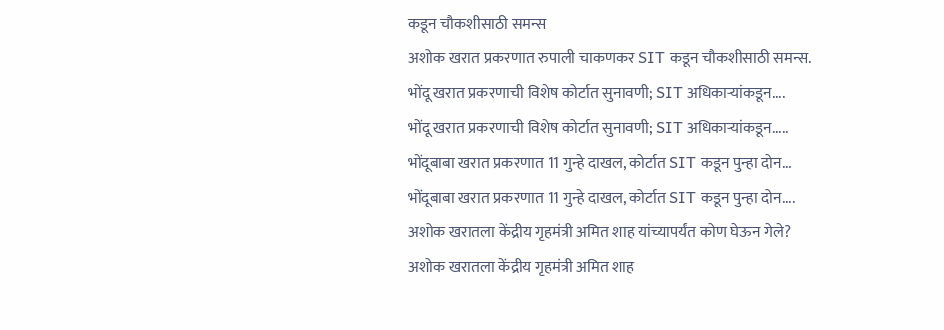कडून चौकशीसाठी समन्स
अशोक खरात प्रकरणात रुपाली चाकणकर SIT कडून चौकशीसाठी समन्स.
भोंदू खरात प्रकरणाची विशेष कोर्टात सुनावणी; SIT अधिकाऱ्यांकडून....
भोंदू खरात प्रकरणाची विशेष कोर्टात सुनावणी; SIT अधिकाऱ्यांकडून.....
भोंदूबाबा खरात प्रकरणात 11 गुन्हे दाखल, कोर्टात SIT कडून पुन्हा दोन...
भोंदूबाबा खरात प्रकरणात 11 गुन्हे दाखल, कोर्टात SIT कडून पुन्हा दोन....
अशोक खरातला केंद्रीय गृहमंत्री अमित शाह यांच्यापर्यंत कोण घेऊन गेले?
अशोक खरातला केंद्रीय गृहमंत्री अमित शाह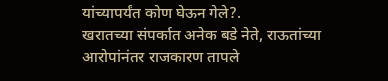यांच्यापर्यंत कोण घेऊन गेले?.
खरातच्या संपर्कात अनेक बडे नेते, राऊतांच्या आरोपांनंतर राजकारण तापले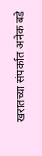खरातच्या संपर्कात अनेक बडे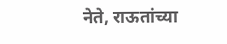नेते, राऊतांच्या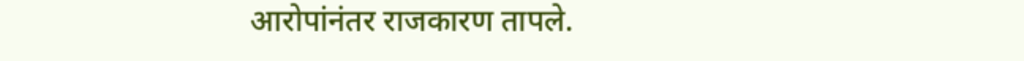आरोपांनंतर राजकारण तापले.